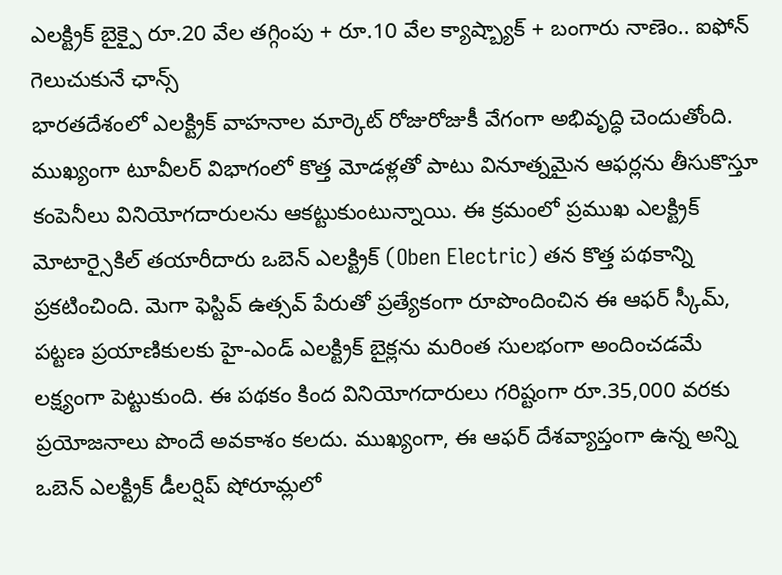ఎలక్ట్రిక్ బైక్పై రూ.20 వేల తగ్గింపు + రూ.10 వేల క్యాష్బ్యాక్ + బంగారు నాణెం.. ఐఫోన్ గెలుచుకునే ఛాన్స్
భారతదేశంలో ఎలక్ట్రిక్ వాహనాల మార్కెట్ రోజురోజుకీ వేగంగా అభివృద్ధి చెందుతోంది. ముఖ్యంగా టూవీలర్ విభాగంలో కొత్త మోడళ్లతో పాటు వినూత్నమైన ఆఫర్లను తీసుకొస్తూ కంపెనీలు వినియోగదారులను ఆకట్టుకుంటున్నాయి. ఈ క్రమంలో ప్రముఖ ఎలక్ట్రిక్ మోటార్సైకిల్ తయారీదారు ఒబెన్ ఎలక్ట్రిక్ (Oben Electric) తన కొత్త పథకాన్ని ప్రకటించింది. మెగా ఫెస్టివ్ ఉత్సవ్ పేరుతో ప్రత్యేకంగా రూపొందించిన ఈ ఆఫర్ స్కీమ్, పట్టణ ప్రయాణికులకు హై-ఎండ్ ఎలక్ట్రిక్ బైక్లను మరింత సులభంగా అందించడమే లక్ష్యంగా పెట్టుకుంది. ఈ పథకం కింద వినియోగదారులు గరిష్టంగా రూ.35,000 వరకు ప్రయోజనాలు పొందే అవకాశం కలదు. ముఖ్యంగా, ఈ ఆఫర్ దేశవ్యాప్తంగా ఉన్న అన్ని ఒబెన్ ఎలక్ట్రిక్ డీలర్షిప్ షోరూమ్లలో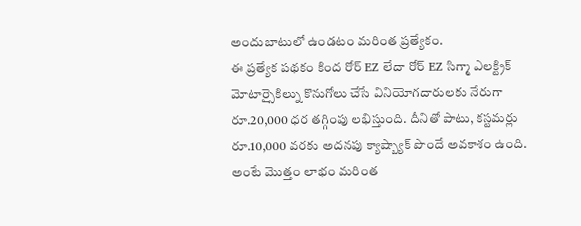అందుబాటులో ఉండటం మరింత ప్రత్యేకం.
ఈ ప్రత్యేక పథకం కింద రోర్ EZ లేదా రోర్ EZ సిగ్మా ఎలక్ట్రిక్ మోటార్సైకిల్ను కొనుగోలు చేసే వినియోగదారులకు నేరుగా రూ.20,000 ధర తగ్గింపు లభిస్తుంది. దీనితో పాటు, కస్టమర్లు రూ.10,000 వరకు అదనపు క్యాష్బ్యాక్ పొందే అవకాశం ఉంది. అంటే మొత్తం లాభం మరింత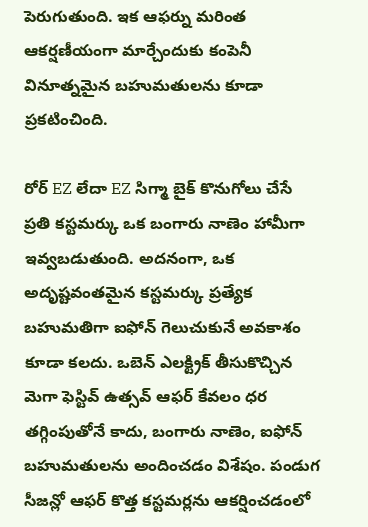పెరుగుతుంది. ఇక ఆఫర్ను మరింత ఆకర్షణీయంగా మార్చేందుకు కంపెనీ వినూత్నమైన బహుమతులను కూడా ప్రకటించింది.

రోర్ EZ లేదా EZ సిగ్మా బైక్ కొనుగోలు చేసే ప్రతి కస్టమర్కు ఒక బంగారు నాణెం హామీగా ఇవ్వబడుతుంది. అదనంగా, ఒక అదృష్టవంతమైన కస్టమర్కు ప్రత్యేక బహుమతిగా ఐఫోన్ గెలుచుకునే అవకాశం కూడా కలదు. ఒబెన్ ఎలక్ట్రిక్ తీసుకొచ్చిన మెగా ఫెస్టివ్ ఉత్సవ్ ఆఫర్ కేవలం ధర తగ్గింపుతోనే కాదు, బంగారు నాణెం, ఐఫోన్ బహుమతులను అందించడం విశేషం. పండుగ సీజన్లో ఆఫర్ కొత్త కస్టమర్లను ఆకర్షించడంలో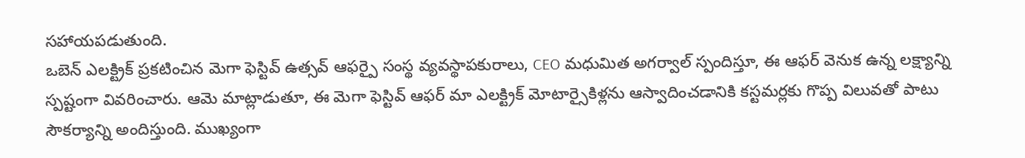సహాయపడుతుంది.
ఒబెన్ ఎలక్ట్రిక్ ప్రకటించిన మెగా ఫెస్టివ్ ఉత్సవ్ ఆఫర్పై సంస్థ వ్యవస్థాపకురాలు, CEO మధుమిత అగర్వాల్ స్పందిస్తూ, ఈ ఆఫర్ వెనుక ఉన్న లక్ష్యాన్ని స్పష్టంగా వివరించారు. ఆమె మాట్లాడుతూ, ఈ మెగా ఫెస్టివ్ ఆఫర్ మా ఎలక్ట్రిక్ మోటార్సైకిళ్లను ఆస్వాదించడానికి కస్టమర్లకు గొప్ప విలువతో పాటు సౌకర్యాన్ని అందిస్తుంది. ముఖ్యంగా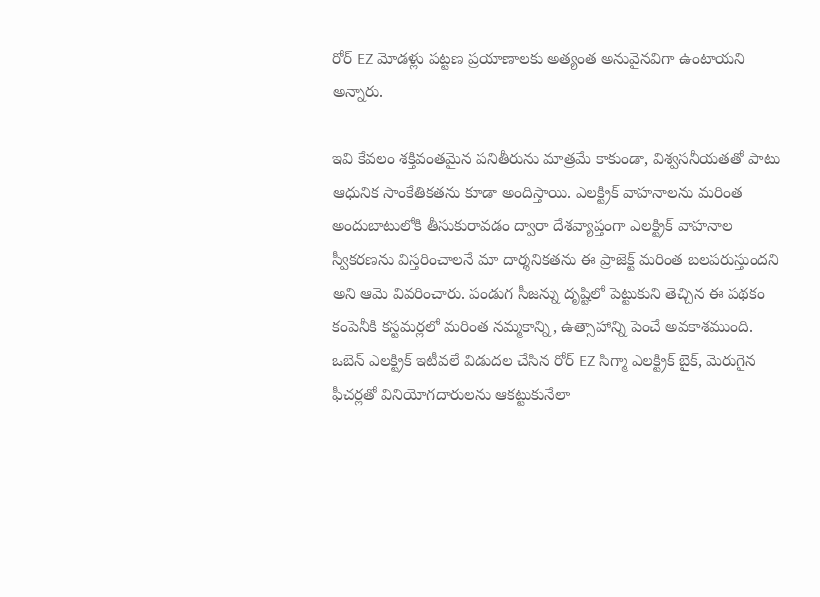రోర్ EZ మోడళ్లు పట్టణ ప్రయాణాలకు అత్యంత అనువైనవిగా ఉంటాయని అన్నారు.

ఇవి కేవలం శక్తివంతమైన పనితీరును మాత్రమే కాకుండా, విశ్వసనీయతతో పాటు ఆధునిక సాంకేతికతను కూడా అందిస్తాయి. ఎలక్ట్రిక్ వాహనాలను మరింత అందుబాటులోకి తీసుకురావడం ద్వారా దేశవ్యాప్తంగా ఎలక్ట్రిక్ వాహనాల స్వీకరణను విస్తరించాలనే మా దార్శనికతను ఈ ప్రాజెక్ట్ మరింత బలపరుస్తుందని అని ఆమె వివరించారు. పండుగ సీజన్ను దృష్టిలో పెట్టుకుని తెచ్చిన ఈ పథకం కంపెనీకి కస్టమర్లలో మరింత నమ్మకాన్ని, ఉత్సాహాన్ని పెంచే అవకాశముంది.
ఒబెన్ ఎలక్ట్రిక్ ఇటీవలే విడుదల చేసిన రోర్ EZ సిగ్మా ఎలక్ట్రిక్ బైక్, మెరుగైన ఫీచర్లతో వినియోగదారులను ఆకట్టుకునేలా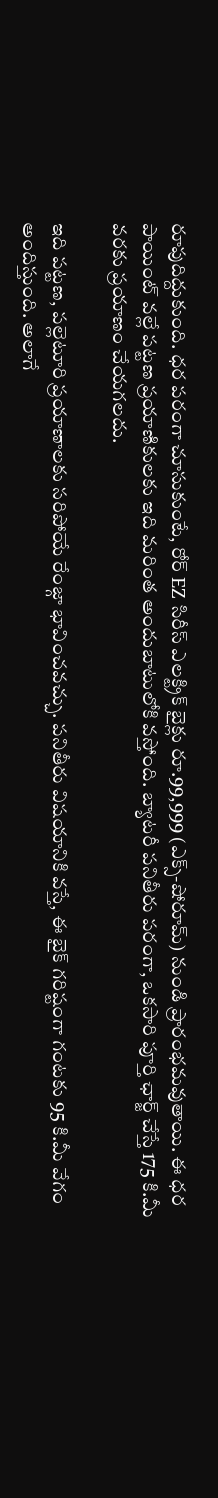రూపుదిద్దుకుంది. ధర పరంగా చూసుకుంటే, రోర్ EZ సిరీస్ ఎలక్ట్రిక్ బైక్లు రూ.99,999 (ఎక్స్-షోరూమ్) నుండి ప్రారంభమవుతాయి. ఈ ధర పాయింట్ వల్లే పట్టణ ప్రయాణికులకు ఇది మరింత అందుబాటులోకి వస్తోంది. బ్యాటరీ పనితీరు పరంగా, ఒకసారి పూర్తి ఛార్జ్ చేస్తే 175 కి.మీ వరకు ప్రయాణం చేయగలదు.

ఇది పట్టణ, పల్లెటూరి ప్రయాణాలకు సరిపోయే రేంజ్గా భావించవచ్చు. పనితీరు విషయానికి వస్తే, ఈ బైక్ గరిష్టంగా గంటకు 95 కి.మీ వేగం అందిస్తుంది. అలాగే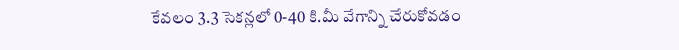కేవలం 3.3 సెకన్లలో 0-40 కి.మీ వేగాన్ని చేరుకోవడం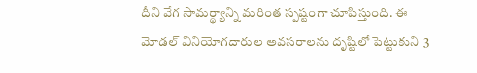దీని వేగ సామర్థ్యాన్ని మరింత స్పష్టంగా చూపిస్తుంది. ఈ మోడల్ వినియోగదారుల అవసరాలను దృష్టిలో పెట్టుకుని 3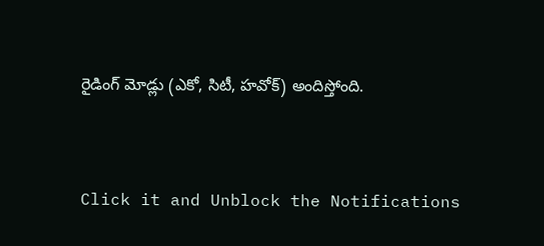రైడింగ్ మోడ్లు (ఎకో, సిటీ, హవోక్) అందిస్తోంది.


Click it and Unblock the Notifications